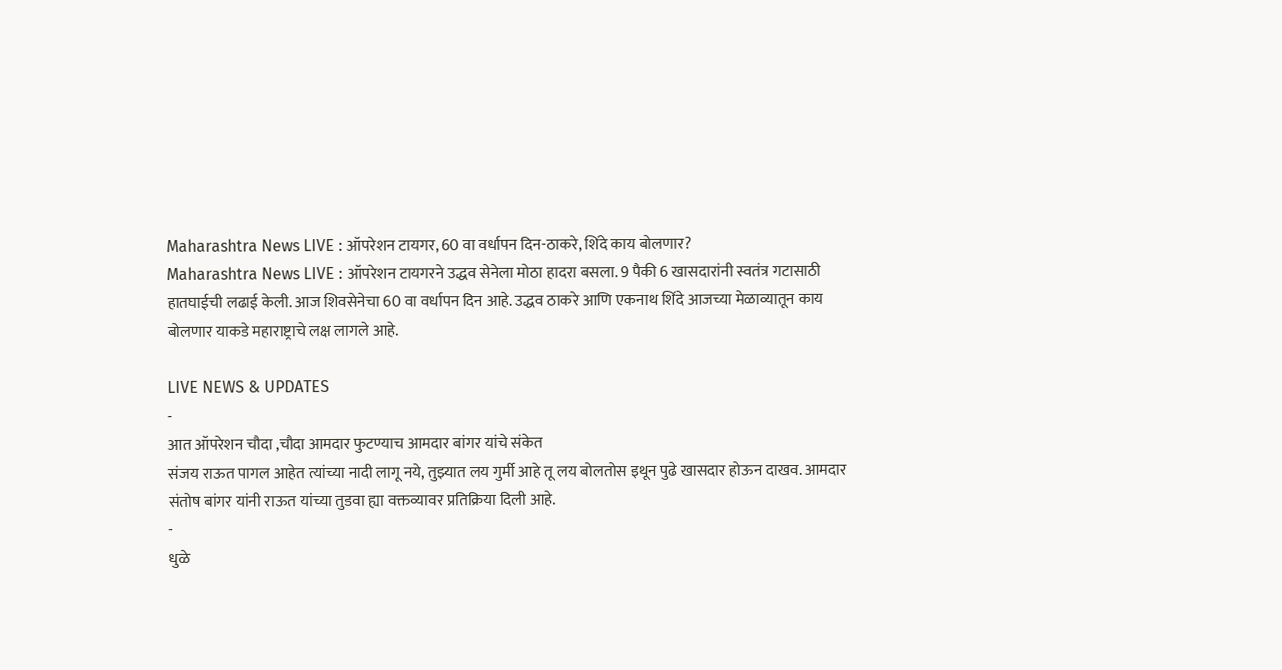Maharashtra News LIVE : ऑपरेशन टायगर, 60 वा वर्धापन दिन-ठाकरे, शिंदे काय बोलणार?
Maharashtra News LIVE : ऑपरेशन टायगरने उद्धव सेनेला मोठा हादरा बसला. 9 पैकी 6 खासदारांनी स्वतंत्र गटासाठी हातघाईची लढाई केली. आज शिवसेनेचा 60 वा वर्धापन दिन आहे. उद्धव ठाकरे आणि एकनाथ शिंदे आजच्या मेळाव्यातून काय बोलणार याकडे महाराष्ट्राचे लक्ष लागले आहे.

LIVE NEWS & UPDATES
-
आत ऑपरेशन चौदा ,चौदा आमदार फुटण्याच आमदार बांगर यांचे संकेत
संजय राऊत पागल आहेत त्यांच्या नादी लागू नये, तुझ्यात लय गुर्मी आहे तू लय बोलतोस इथून पुढे खासदार होऊन दाखव. आमदार संतोष बांगर यांनी राऊत यांच्या तुडवा ह्या वक्तव्यावर प्रतिक्रिया दिली आहे.
-
धुळे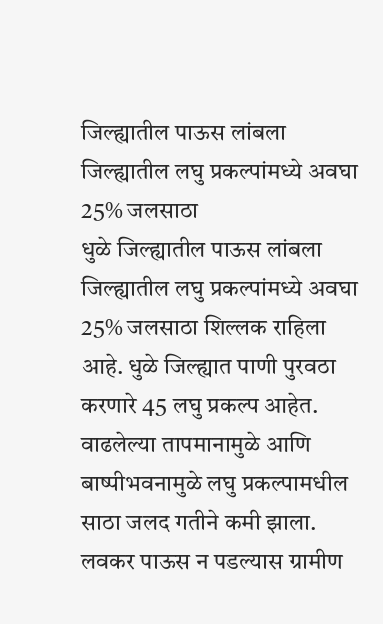जिल्ह्यातील पाऊस लांबला जिल्ह्यातील लघु प्रकल्पांमध्ये अवघा 25% जलसाठा
धुळे जिल्ह्यातील पाऊस लांबला जिल्ह्यातील लघु प्रकल्पांमध्ये अवघा 25% जलसाठा शिल्लक राहिला आहे. धुळे जिल्ह्यात पाणी पुरवठा करणारे 45 लघु प्रकल्प आहेत. वाढलेल्या तापमानामुळे आणि बाष्पीभवनामुळे लघु प्रकल्पामधील साठा जलद गतीने कमी झाला. लवकर पाऊस न पडल्यास ग्रामीण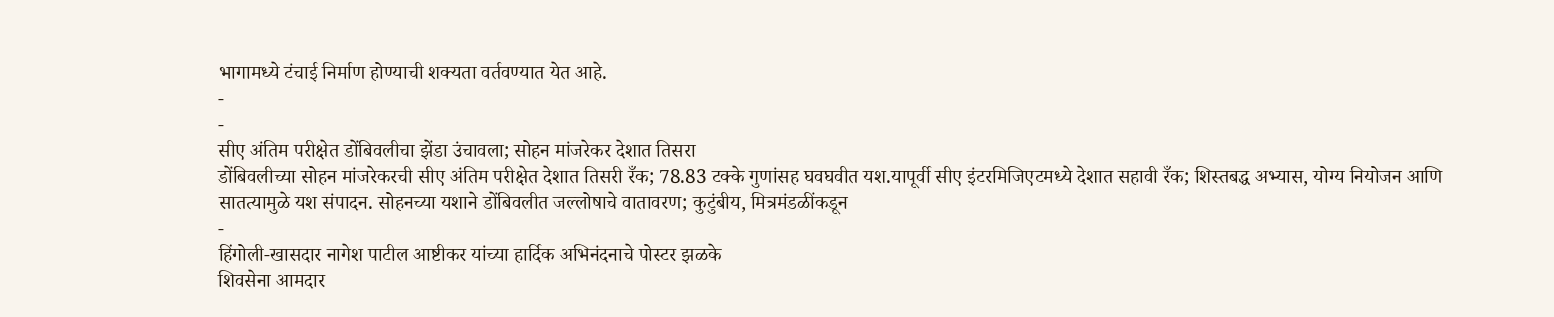भागामध्ये टंचाई निर्माण होण्याची शक्यता वर्तवण्यात येत आहे.
-
-
सीए अंतिम परीक्षेत डोंबिवलीचा झेंडा उंचावला; सोहन मांजरेकर देशात तिसरा
डोंबिवलीच्या सोहन मांजरेकरची सीए अंतिम परीक्षेत देशात तिसरी रँक; 78.83 टक्के गुणांसह घवघवीत यश.यापूर्वी सीए इंटरमिजिएटमध्ये देशात सहावी रँक; शिस्तबद्ध अभ्यास, योग्य नियोजन आणि सातत्यामुळे यश संपादन. सोहनच्या यशाने डोंबिवलीत जल्लोषाचे वातावरण; कुटुंबीय, मित्रमंडळींकडून
-
हिंगोली-खासदार नागेश पाटील आष्टीकर यांच्या हार्दिक अभिनंदनाचे पोस्टर झळके
शिवसेना आमदार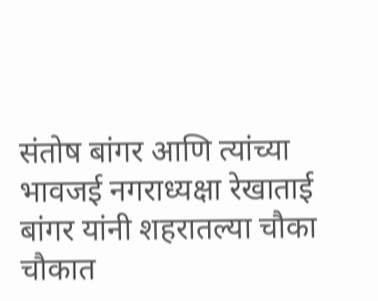संतोष बांगर आणि त्यांच्या भावजई नगराध्यक्षा रेखाताई बांगर यांनी शहरातल्या चौका चौकात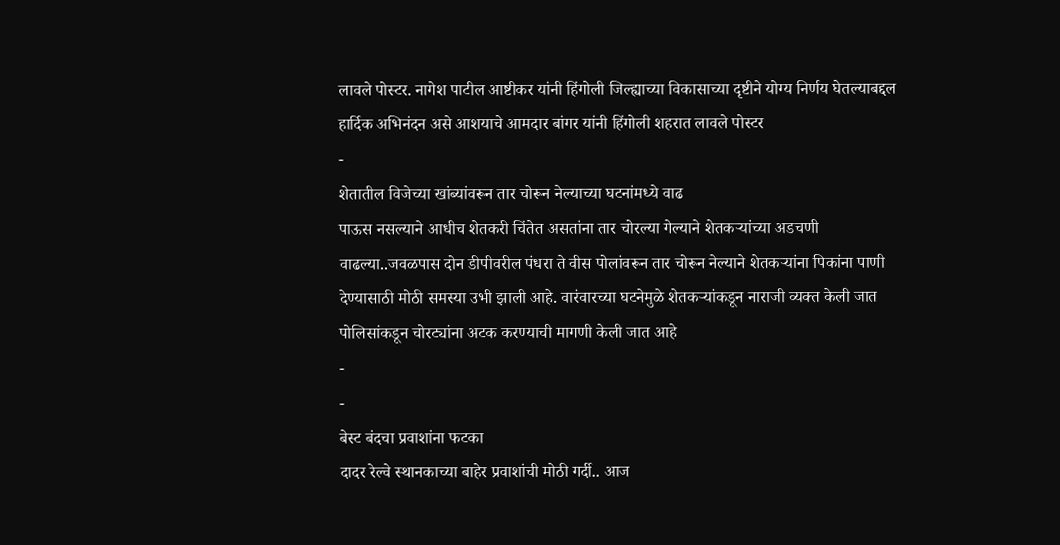लावले पोस्टर. नागेश पाटील आष्टीकर यांनी हिंगोली जिल्ह्याच्या विकासाच्या दृष्टीने योग्य निर्णय घेतल्याबद्दल हार्दिक अभिनंदन असे आशयाचे आमदार बांगर यांनी हिंगोली शहरात लावले पोस्टर
-
शेतातील विजेच्या खांब्यांवरून तार चोरून नेल्याच्या घटनांमध्ये वाढ
पाऊस नसल्याने आधीच शेतकरी चिंतेत असतांना तार चोरल्या गेल्याने शेतकऱ्यांच्या अडचणी वाढल्या..जवळपास दोन डीपीवरील पंधरा ते वीस पोलांवरून तार चोरून नेल्याने शेतकऱ्यांना पिकांना पाणी देण्यासाठी मोठी समस्या उभी झाली आहे. वारंवारच्या घटनेमुळे शेतकऱ्यांकडून नाराजी व्यक्त केली जात पोलिसांकडून चोरट्यांना अटक करण्याची मागणी केली जात आहे
-
-
बेस्ट बंदचा प्रवाशांना फटका
दादर रेल्वे स्थानकाच्या बाहेर प्रवाशांची मोठी गर्दी.. आज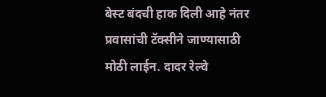बेस्ट बंदची हाक दिली आहे नंतर प्रवासांची टॅक्सीने जाण्यासाठी मोठी लाईन. दादर रेल्वे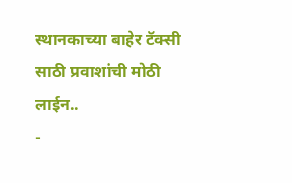स्थानकाच्या बाहेर टॅक्सी साठी प्रवाशांची मोठी लाईन..
-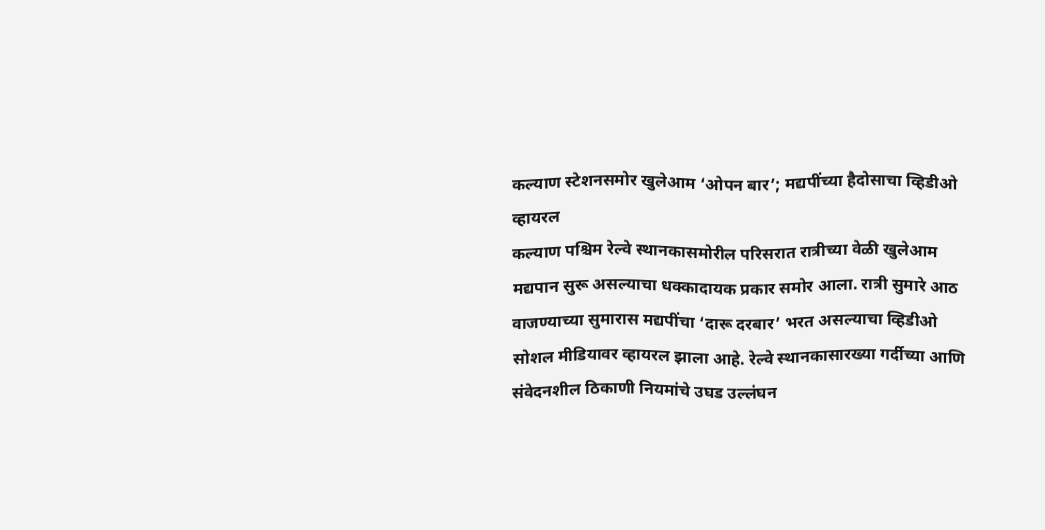कल्याण स्टेशनसमोर खुलेआम ‘ओपन बार’; मद्यपींच्या हैदोसाचा व्हिडीओ व्हायरल
कल्याण पश्चिम रेल्वे स्थानकासमोरील परिसरात रात्रीच्या वेळी खुलेआम मद्यपान सुरू असल्याचा धक्कादायक प्रकार समोर आला. रात्री सुमारे आठ वाजण्याच्या सुमारास मद्यपींचा ‘दारू दरबार’ भरत असल्याचा व्हिडीओ सोशल मीडियावर व्हायरल झाला आहे. रेल्वे स्थानकासारख्या गर्दीच्या आणि संवेदनशील ठिकाणी नियमांचे उघड उल्लंघन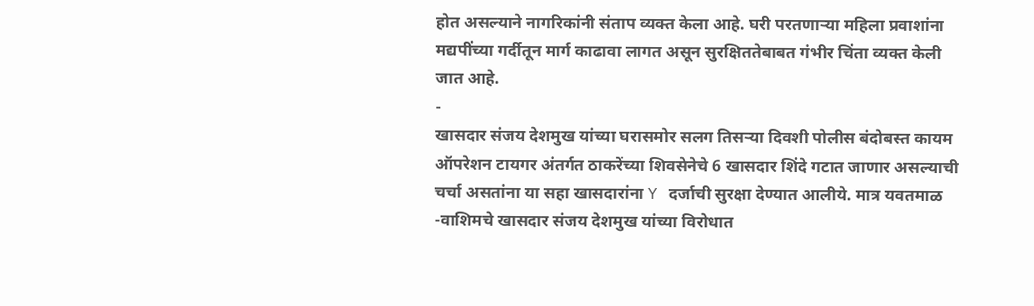होत असल्याने नागरिकांनी संताप व्यक्त केला आहे. घरी परतणाऱ्या महिला प्रवाशांना मद्यपींच्या गर्दीतून मार्ग काढावा लागत असून सुरक्षिततेबाबत गंभीर चिंता व्यक्त केली जात आहे.
-
खासदार संजय देशमुख यांच्या घरासमोर सलग तिसऱ्या दिवशी पोलीस बंदोबस्त कायम
ऑपरेशन टायगर अंतर्गत ठाकरेंच्या शिवसेनेचे 6 खासदार शिंदे गटात जाणार असल्याची चर्चा असतांना या सहा खासदारांना Y दर्जाची सुरक्षा देण्यात आलीये. मात्र यवतमाळ -वाशिमचे खासदार संजय देशमुख यांच्या विरोधात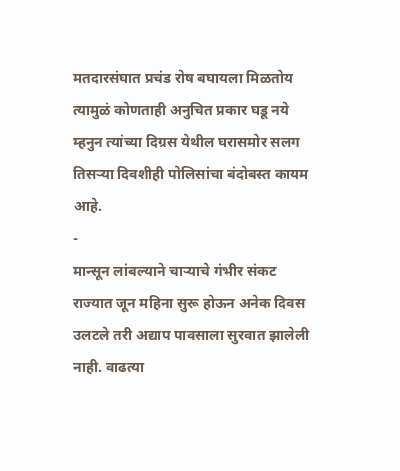मतदारसंघात प्रचंड रोष बघायला मिळतोय त्यामुळं कोणताही अनुचित प्रकार घडू नये म्हनुन त्यांच्या दिग्रस येथील घरासमोर सलग तिसऱ्या दिवशीही पोलिसांचा बंदोबस्त कायम आहे.
-
मान्सून लांबल्याने चाऱ्याचे गंभीर संकट
राज्यात जून महिना सुरू होऊन अनेक दिवस उलटले तरी अद्याप पावसाला सुरवात झालेली नाही. वाढत्या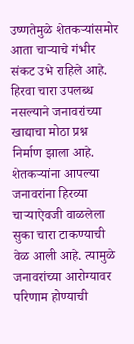उष्णतेमुळे शेतकऱ्यांसमोर आता चाऱ्याचे गंभीर संकट उभे राहिले आहे. हिरवा चारा उपलब्ध नसल्याने जनावरांच्या खाद्याचा मोठा प्रश्न निर्माण झाला आहे. शेतकऱ्यांना आपल्या जनावरांना हिरव्या चाऱ्याऐवजी वाळलेला सुका चारा टाकण्याची वेळ आली आहे. त्यामुळे जनावरांच्या आरोग्यावर परिणाम होण्याची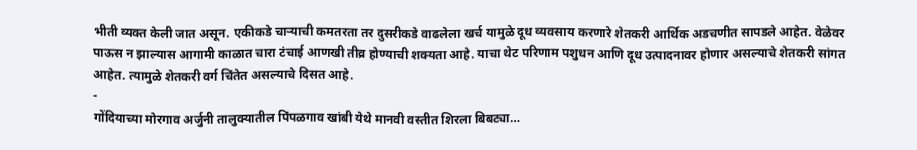भीती व्यक्त केली जात असून. एकीकडे चाऱ्याची कमतरता तर दुसरीकडे वाढलेला खर्च यामुळे दूध व्यवसाय करणारे शेतकरी आर्थिक अडचणीत सापडले आहेत. वेळेवर पाऊस न झाल्यास आगामी काळात चारा टंचाई आणखी तीव्र होण्याची शक्यता आहे. याचा थेट परिणाम पशुधन आणि दूध उत्पादनावर होणार असल्याचे शेतकरी सांगत आहेत. त्यामुळे शेतकरी वर्ग चिंतेत असल्याचे दिसत आहे.
-
गोंदियाच्या मोरगाव अर्जुनी तालुक्यातील पिंपळगाव खांबी येथे मानवी वस्तीत शिरला बिबट्या…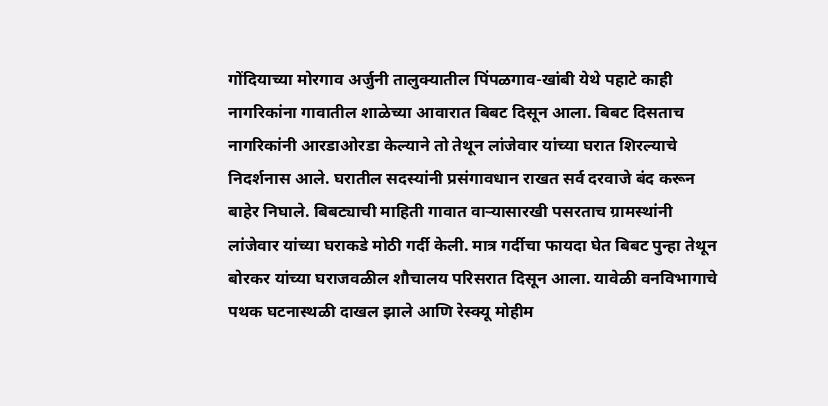गोंदियाच्या मोरगाव अर्जुनी तालुक्यातील पिंपळगाव-खांबी येथे पहाटे काही नागरिकांना गावातील शाळेच्या आवारात बिबट दिसून आला. बिबट दिसताच नागरिकांनी आरडाओरडा केल्याने तो तेथून लांजेवार यांच्या घरात शिरल्याचे निदर्शनास आले. घरातील सदस्यांनी प्रसंगावधान राखत सर्व दरवाजे बंद करून बाहेर निघाले. बिबट्याची माहिती गावात वाऱ्यासारखी पसरताच ग्रामस्थांनी लांजेवार यांच्या घराकडे मोठी गर्दी केली. मात्र गर्दीचा फायदा घेत बिबट पुन्हा तेथून बोरकर यांच्या घराजवळील शौचालय परिसरात दिसून आला. यावेळी वनविभागाचे पथक घटनास्थळी दाखल झाले आणि रेस्क्यू मोहीम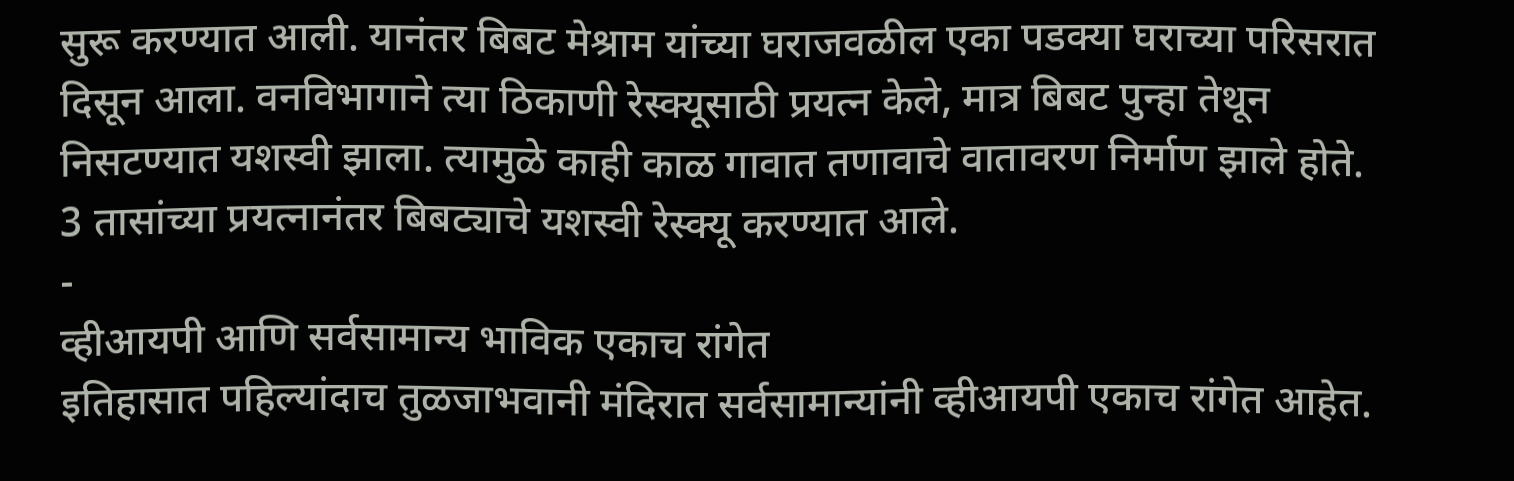सुरू करण्यात आली. यानंतर बिबट मेश्राम यांच्या घराजवळील एका पडक्या घराच्या परिसरात दिसून आला. वनविभागाने त्या ठिकाणी रेस्क्यूसाठी प्रयत्न केले, मात्र बिबट पुन्हा तेथून निसटण्यात यशस्वी झाला. त्यामुळे काही काळ गावात तणावाचे वातावरण निर्माण झाले होते. 3 तासांच्या प्रयत्नानंतर बिबट्याचे यशस्वी रेस्क्यू करण्यात आले.
-
व्हीआयपी आणि सर्वसामान्य भाविक एकाच रांगेत
इतिहासात पहिल्यांदाच तुळजाभवानी मंदिरात सर्वसामान्यांनी व्हीआयपी एकाच रांगेत आहेत.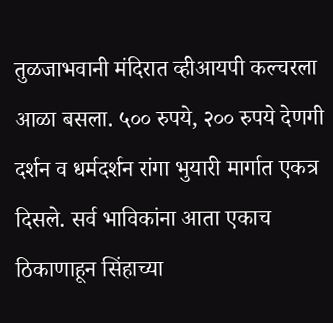तुळजाभवानी मंदिरात व्हीआयपी कल्चरला आळा बसला. ५०० रुपये, २०० रुपये देणगी दर्शन व धर्मदर्शन रांगा भुयारी मार्गात एकत्र दिसले. सर्व भाविकांना आता एकाच ठिकाणाहून सिंहाच्या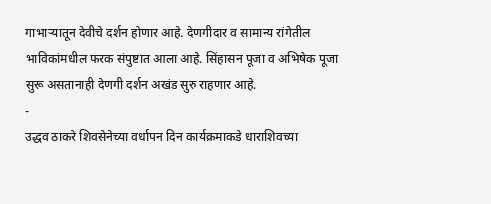गाभाऱ्यातून देवीचे दर्शन होणार आहे. देणगीदार व सामान्य रांगेतील भाविकांमधील फरक संपुष्टात आला आहे. सिंहासन पूजा व अभिषेक पूजा सुरू असतानाही देणगी दर्शन अखंड सुरु राहणार आहे.
-
उद्धव ठाकरे शिवसेनेच्या वर्धापन दिन कार्यक्रमाकडे धाराशिवच्या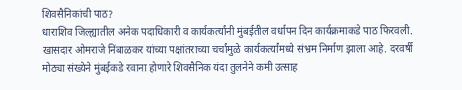शिवसैनिकांची पाठ?
धाराशिव जिल्ह्यातील अनेक पदाधिकारी व कार्यकर्त्यांनी मुंबईतील वर्धापन दिन कार्यक्रमाकडे पाठ फिरवली. खासदार ओमराजे निंबाळकर यांच्या पक्षांतराच्या चर्चांमुळे कार्यकर्त्यांमध्ये संभ्रम निर्माण झाला आहे. दरवर्षी मोठ्या संख्येने मुंबईकडे रवाना होणारे शिवसैनिक यंदा तुलनेने कमी उत्साह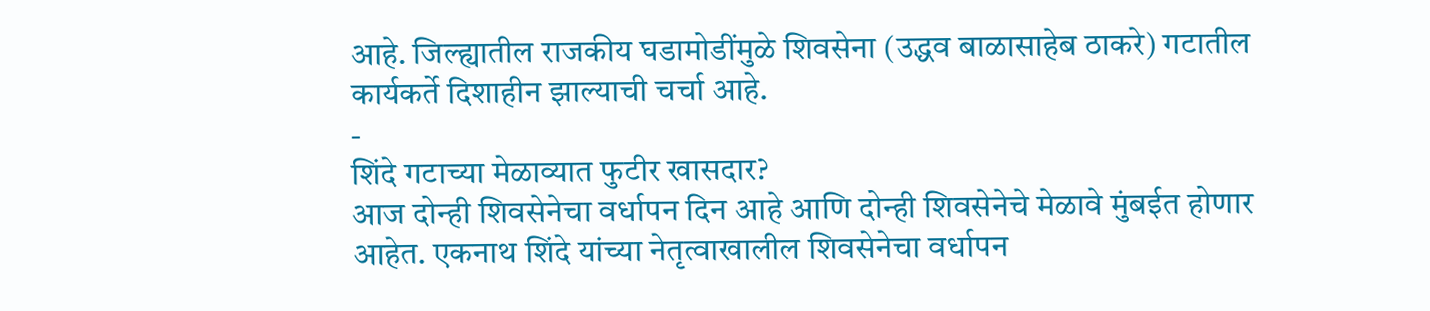आहे. जिल्ह्यातील राजकीय घडामोडींमुळे शिवसेना (उद्धव बाळासाहेब ठाकरे) गटातील कार्यकर्ते दिशाहीन झाल्याची चर्चा आहे.
-
शिंदे गटाच्या मेळाव्यात फुटीर खासदार?
आज दोन्ही शिवसेनेचा वर्धापन दिन आहे आणि दोन्ही शिवसेनेचे मेळावे मुंबईत होणार आहेत. एकनाथ शिंदे यांच्या नेतृत्वाखालील शिवसेनेचा वर्धापन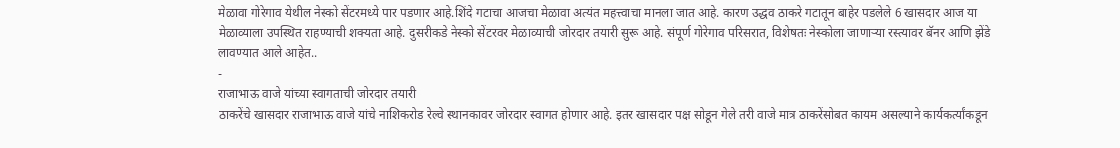मेळावा गोरेगाव येथील नेस्को सेंटरमध्ये पार पडणार आहे.शिंदे गटाचा आजचा मेळावा अत्यंत महत्त्वाचा मानला जात आहे. कारण उद्धव ठाकरे गटातून बाहेर पडलेले 6 खासदार आज या मेळाव्याला उपस्थित राहण्याची शक्यता आहे. दुसरीकडे नेस्को सेंटरवर मेळाव्याची जोरदार तयारी सुरू आहे. संपूर्ण गोरेगाव परिसरात, विशेषतः नेस्कोला जाणाऱ्या रस्त्यावर बॅनर आणि झेंडे लावण्यात आले आहेत..
-
राजाभाऊ वाजे यांच्या स्वागताची जोरदार तयारी
ठाकरेंचे खासदार राजाभाऊ वाजे यांचे नाशिकरोड रेल्वे स्थानकावर जोरदार स्वागत होणार आहे. इतर खासदार पक्ष सोडून गेले तरी वाजे मात्र ठाकरेंसोबत कायम असल्याने कार्यकर्त्यांकडून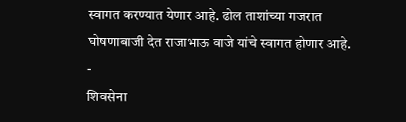स्वागत करण्यात येणार आहे. ढोल ताशांच्या गजरात घोषणाबाजी देत राजाभाऊ वाजे यांचे स्वागत होणार आहे.
-
शिवसेना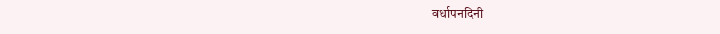वर्धापनदिनी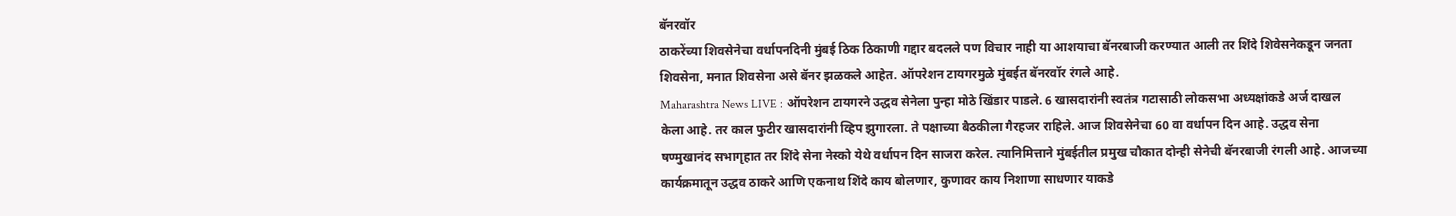बॅनरवॉर
ठाकरेंच्या शिवसेनेचा वर्धापनदिनी मुंबई ठिक ठिकाणी गद्दार बदलले पण विचार नाही या आशयाचा बॅनरबाजी करण्यात आली तर शिंदे शिवेसनेकडून जनता शिवसेना, मनात शिवसेना असे बॅनर झळकले आहेत. ऑपरेशन टायगरमुळे मुंबईत बॅनरवॉर रंगले आहे.
Maharashtra News LIVE : ऑपरेशन टायगरने उद्धव सेनेला पुन्हा मोठे खिंडार पाडले. 6 खासदारांनी स्वतंत्र गटासाठी लोकसभा अध्यक्षांकडे अर्ज दाखल केला आहे. तर काल फुटीर खासदारांनी व्हिप झुगारला. ते पक्षाच्या बैठकीला गैरहजर राहिले. आज शिवसेनेचा 60 वा वर्धापन दिन आहे. उद्धव सेना षण्मुखानंद सभागृहात तर शिंदे सेना नेस्को येथे वर्धापन दिन साजरा करेल. त्यानिमित्ताने मुंबईतील प्रमुख चौकात दोन्ही सेनेची बॅनरबाजी रंगली आहे. आजच्या कार्यक्रमातून उद्धव ठाकरे आणि एकनाथ शिंदे काय बोलणार, कुणावर काय निशाणा साधणार याकडे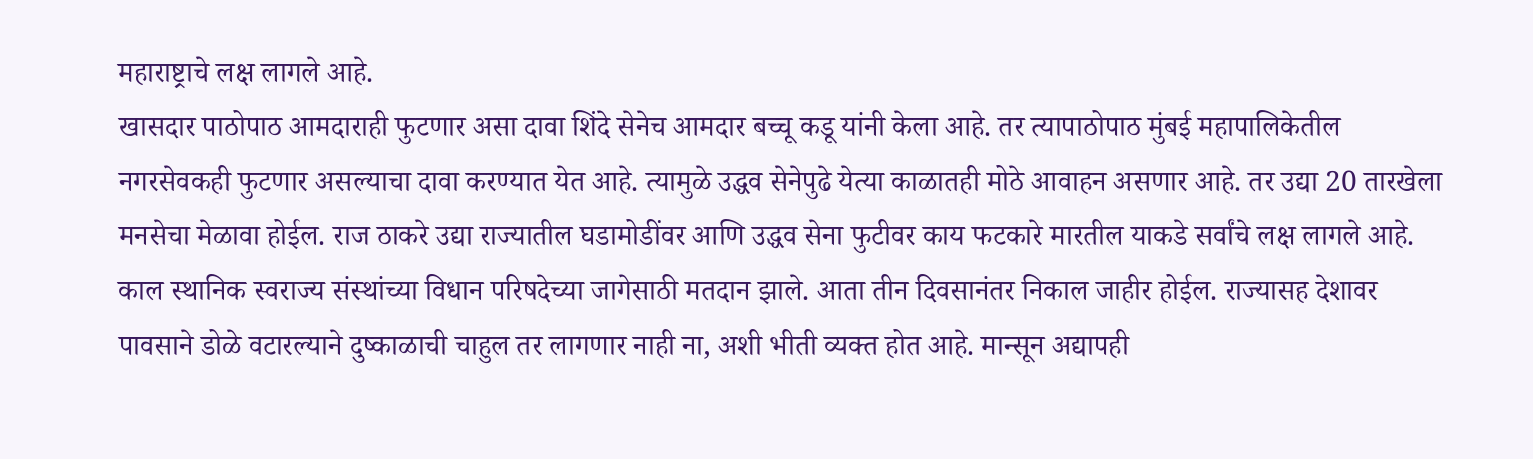महाराष्ट्राचे लक्ष लागले आहे.
खासदार पाठोपाठ आमदाराही फुटणार असा दावा शिंदे सेनेच आमदार बच्चू कडू यांनी केला आहे. तर त्यापाठोपाठ मुंबई महापालिकेतील नगरसेवकही फुटणार असल्याचा दावा करण्यात येत आहे. त्यामुळे उद्धव सेनेपुढे येत्या काळातही मोठे आवाहन असणार आहे. तर उद्या 20 तारखेला मनसेचा मेळावा होईल. राज ठाकरे उद्या राज्यातील घडामोडींवर आणि उद्धव सेना फुटीवर काय फटकारे मारतील याकडे सर्वांचे लक्ष लागले आहे. काल स्थानिक स्वराज्य संस्थांच्या विधान परिषदेच्या जागेसाठी मतदान झाले. आता तीन दिवसानंतर निकाल जाहीर होईल. राज्यासह देशावर पावसाने डोळे वटारल्याने दुष्काळाची चाहुल तर लागणार नाही ना, अशी भीती व्यक्त होत आहे. मान्सून अद्यापही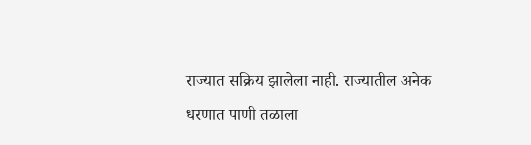राज्यात सक्रिय झालेला नाही. राज्यातील अनेक धरणात पाणी तळाला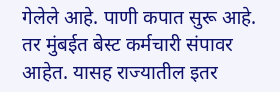गेलेले आहे. पाणी कपात सुरू आहे. तर मुंबईत बेस्ट कर्मचारी संपावर आहेत. यासह राज्यातील इतर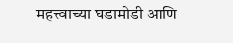महत्त्वाच्या घडामोडी आणि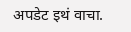अपडेट इथं वाचा.